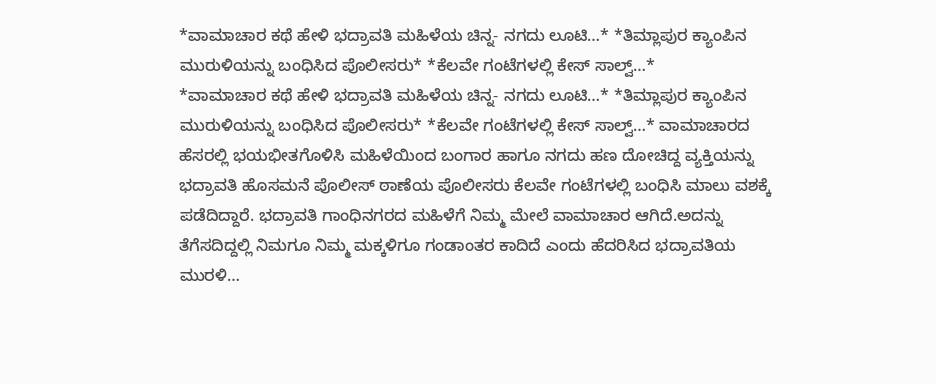*ವಾಮಾಚಾರ ಕಥೆ ಹೇಳಿ ಭದ್ರಾವತಿ ಮಹಿಳೆಯ ಚಿನ್ನ- ನಗದು ಲೂಟಿ…* *ತಿಮ್ಲಾಪುರ ಕ್ಯಾಂಪಿನ ಮುರುಳಿಯನ್ನು ಬಂಧಿಸಿದ ಪೊಲೀಸರು* *ಕೆಲವೇ ಗಂಟೆಗಳಲ್ಲಿ ಕೇಸ್ ಸಾಲ್ವ್…*
*ವಾಮಾಚಾರ ಕಥೆ ಹೇಳಿ ಭದ್ರಾವತಿ ಮಹಿಳೆಯ ಚಿನ್ನ- ನಗದು ಲೂಟಿ…* *ತಿಮ್ಲಾಪುರ ಕ್ಯಾಂಪಿನ ಮುರುಳಿಯನ್ನು ಬಂಧಿಸಿದ ಪೊಲೀಸರು* *ಕೆಲವೇ ಗಂಟೆಗಳಲ್ಲಿ ಕೇಸ್ ಸಾಲ್ವ್…* ವಾಮಾಚಾರದ ಹೆಸರಲ್ಲಿ ಭಯಭೀತಗೊಳಿಸಿ ಮಹಿಳೆಯಿಂದ ಬಂಗಾರ ಹಾಗೂ ನಗದು ಹಣ ದೋಚಿದ್ದ ವ್ಯಕ್ತಿಯನ್ನು ಭದ್ರಾವತಿ ಹೊಸಮನೆ ಪೊಲೀಸ್ ಠಾಣೆಯ ಪೊಲೀಸರು ಕೆಲವೇ ಗಂಟೆಗಳಲ್ಲಿ ಬಂಧಿಸಿ ಮಾಲು ವಶಕ್ಕೆ ಪಡೆದಿದ್ದಾರೆ. ಭದ್ರಾವತಿ ಗಾಂಧಿನಗರದ ಮಹಿಳೆಗೆ ನಿಮ್ಮ ಮೇಲೆ ವಾಮಾಚಾರ ಆಗಿದೆ.ಅದನ್ನು ತೆಗೆಸದಿದ್ದಲ್ಲಿ ನಿಮಗೂ ನಿಮ್ಮ ಮಕ್ಕಳಿಗೂ ಗಂಡಾಂತರ ಕಾದಿದೆ ಎಂದು ಹೆದರಿಸಿದ ಭದ್ರಾವತಿಯ ಮುರಳಿ…